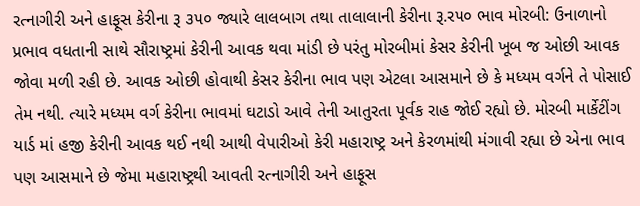રત્નાગીરી અને હાફૂસ કેરીના રૂ ૩૫૦ જ્યારે લાલબાગ તથા તાલાલાની કેરીના રૂ.ર૫૦ ભાવ મોરબી: ઉનાળાનો પ્રભાવ વધતાની સાથે સૌરાષ્ટ્રમાં કેરીની આવક થવા માંડી છે પરંતુ મોરબીમાં કેસર કેરીની ખૂબ જ ઓછી આવક જોવા મળી રહી છે. આવક ઓછી હોવાથી કેસર કેરીના ભાવ પણ એટલા આસમાને છે કે મધ્યમ વર્ગને તે પોસાઈ તેમ નથી. ત્યારે મધ્યમ વર્ગ કેરીના ભાવમાં ઘટાડો આવે તેની આતુરતા પૂર્વક રાહ જોઈ રહ્યો છે. મોરબી માર્કેટીંગ યાર્ડ માં હજી કેરીની આવક થઈ નથી આથી વેપારીઓ કેરી મહારાષ્ટ્ર અને કેરળમાંથી મંગાવી રહ્યા છે એના ભાવ પણ આસમાને છે જેમા મહારાષ્ટ્રથી આવતી રત્નાગીરી અને હાફૂસ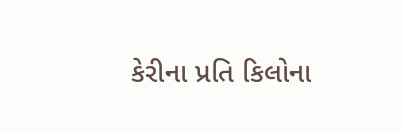કેરીના પ્રતિ કિલોના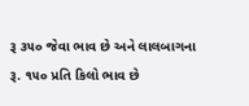રૂ ૩૫૦ જેવા ભાવ છે અને લાલબાગના રૂ. ૧૫૦ પ્રતિ કિલો ભાવ છે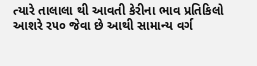ત્યારે તાલાલા થી આવતી કેરીના ભાવ પ્રતિકિલો આશરે ર૫૦ જેવા છે આથી સામાન્ય વર્ગ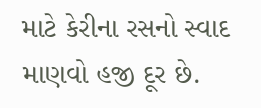માટે કેરીના રસનો સ્વાદ માણવો હજી દૂર છે.